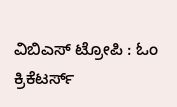ವಿಬಿಎಸ್ ಟ್ರೋಪಿ : ಓಂ ಕ್ರಿಕೆಟರ್ಸ್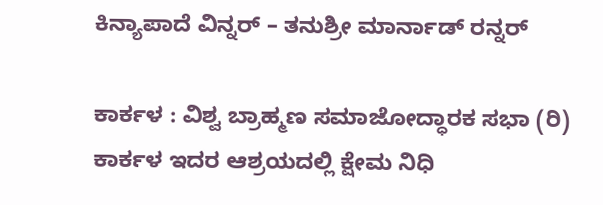ಕಿನ್ಯಾಪಾದೆ ವಿನ್ನರ್ – ತನುಶ್ರೀ ಮಾರ್ನಾಡ್ ರನ್ನರ್

ಕಾರ್ಕಳ : ವಿಶ್ವ ಬ್ರಾಹ್ಮಣ ಸಮಾಜೋದ್ಧಾರಕ ಸಭಾ (ರಿ) ಕಾರ್ಕಳ ಇದರ ಆಶ್ರಯದಲ್ಲಿ ಕ್ಷೇಮ ನಿಧಿ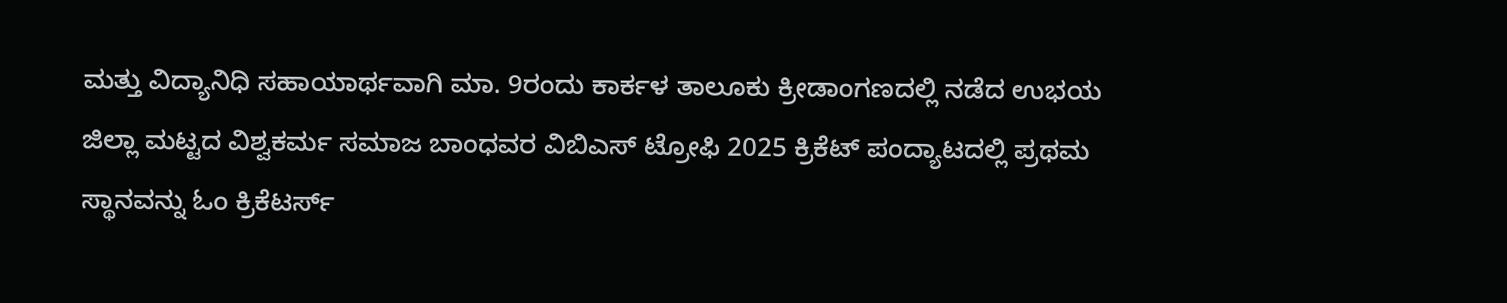ಮತ್ತು ವಿದ್ಯಾನಿಧಿ ಸಹಾಯಾರ್ಥವಾಗಿ ಮಾ. 9ರಂದು ಕಾರ್ಕಳ ತಾಲೂಕು ಕ್ರೀಡಾಂಗಣದಲ್ಲಿ ನಡೆದ ಉಭಯ ಜಿಲ್ಲಾ ಮಟ್ಟದ ವಿಶ್ವಕರ್ಮ ಸಮಾಜ ಬಾಂಧವರ ವಿಬಿಎಸ್ ಟ್ರೋಫಿ 2025 ಕ್ರಿಕೆಟ್ ಪಂದ್ಯಾಟದಲ್ಲಿ ಪ್ರಥಮ ಸ್ಥಾನವನ್ನು ಓಂ ಕ್ರಿಕೆಟರ್ಸ್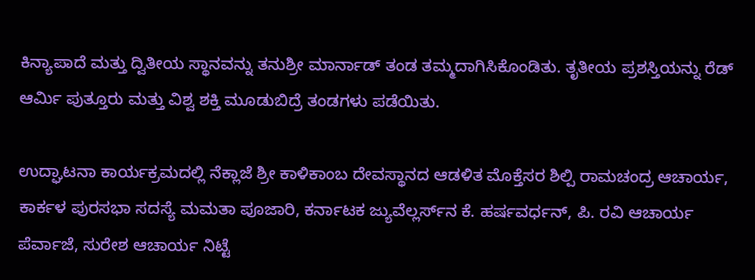ಕಿನ್ಯಾಪಾದೆ ಮತ್ತು ದ್ವಿತೀಯ ಸ್ಥಾನವನ್ನು ತನುಶ್ರೀ ಮಾರ್ನಾಡ್ ತಂಡ ತಮ್ಮದಾಗಿಸಿಕೊಂಡಿತು. ತೃತೀಯ ಪ್ರಶಸ್ತಿಯನ್ನು ರೆಡ್ ಆರ್ಮಿ ಪುತ್ತೂರು ಮತ್ತು ವಿಶ್ವ ಶಕ್ತಿ ಮೂಡುಬಿದ್ರೆ ತಂಡಗಳು ಪಡೆಯಿತು.

ಉದ್ಘಾಟನಾ ಕಾರ್ಯಕ್ರಮದಲ್ಲಿ ನೆಕ್ಲಾಜೆ ಶ್ರೀ ಕಾಳಿಕಾಂಬ ದೇವಸ್ಥಾನದ ಆಡಳಿತ ಮೊಕ್ತೆಸರ ಶಿಲ್ಪಿ ರಾಮಚಂದ್ರ ಆಚಾರ್ಯ, ಕಾರ್ಕಳ ಪುರಸಭಾ ಸದಸ್ಯೆ ಮಮತಾ ಪೂಜಾರಿ, ಕರ್ನಾಟಕ ಜ್ಯುವೆಲ್ಲರ್ಸ್‌ನ ಕೆ. ಹರ್ಷವರ್ಧನ್, ಪಿ. ರವಿ ಆಚಾರ್ಯ ಪೆರ್ವಾಜೆ, ಸುರೇಶ ಆಚಾರ್ಯ ನಿಟ್ಟೆ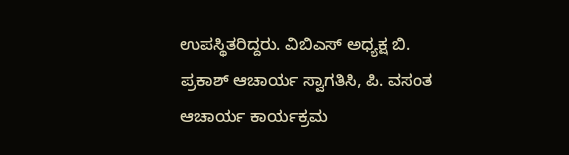ಉಪಸ್ಥಿತರಿದ್ದರು. ವಿಬಿಎಸ್ ಅಧ್ಯಕ್ಷ ಬಿ. ಪ್ರಕಾಶ್ ಆಚಾರ್ಯ ಸ್ವಾಗತಿಸಿ, ಪಿ. ವಸಂತ ಆಚಾರ್ಯ ಕಾರ್ಯಕ್ರಮ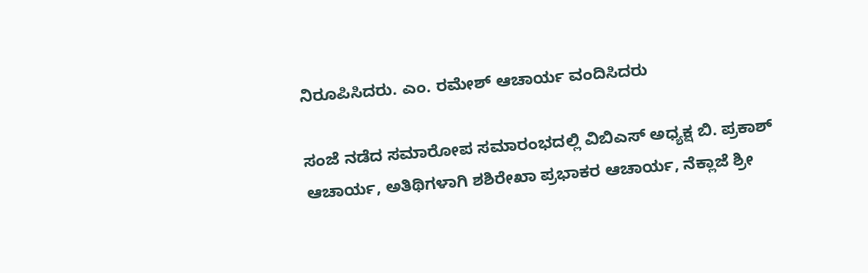ನಿರೂಪಿಸಿದರು. ಎಂ. ರಮೇಶ್ ಆಚಾರ್ಯ ವಂದಿಸಿದರು

ಸಂಜೆ ನಡೆದ ಸಮಾರೋಪ ಸಮಾರಂಭದಲ್ಲಿ ವಿಬಿಎಸ್ ಅಧ್ಯಕ್ಷ ಬಿ. ಪ್ರಕಾಶ್ ಆಚಾರ್ಯ, ಅತಿಥಿಗಳಾಗಿ ಶಶಿರೇಖಾ ಪ್ರಭಾಕರ ಆಚಾರ್ಯ, ನೆಕ್ಲಾಜೆ ಶ್ರೀ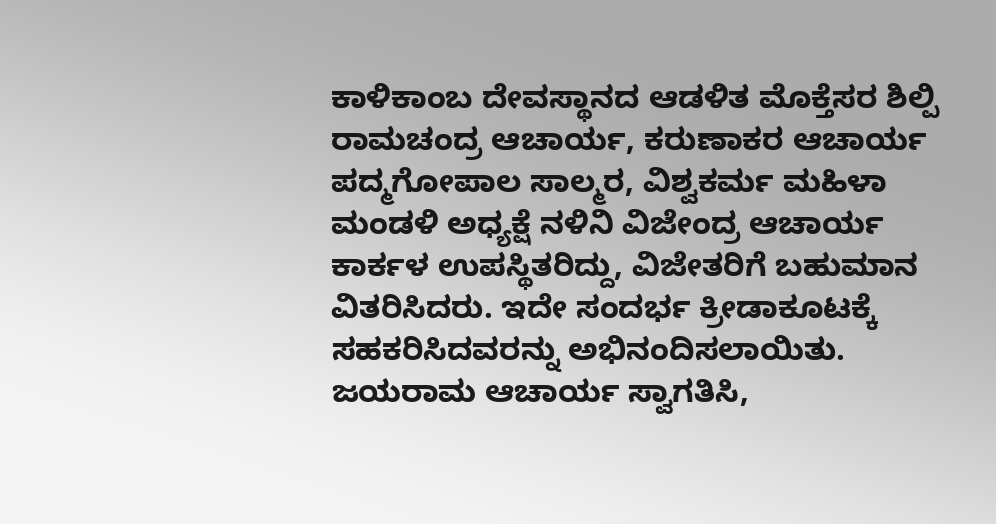ಕಾಳಿಕಾಂಬ ದೇವಸ್ಥಾನದ ಆಡಳಿತ ಮೊಕ್ತೆಸರ ಶಿಲ್ಪಿ ರಾಮಚಂದ್ರ ಆಚಾರ್ಯ, ಕರುಣಾಕರ ಆಚಾರ್ಯ ಪದ್ಮಗೋಪಾಲ ಸಾಲ್ಮರ, ವಿಶ್ವಕರ್ಮ ಮಹಿಳಾ ಮಂಡಳಿ ಅಧ್ಯಕ್ಷೆ ನಳಿನಿ ವಿಜೇಂದ್ರ ಆಚಾರ್ಯ ಕಾರ್ಕಳ ಉಪಸ್ಥಿತರಿದ್ದು, ವಿಜೇತರಿಗೆ ಬಹುಮಾನ ವಿತರಿಸಿದರು. ಇದೇ ಸಂದರ್ಭ ಕ್ರೀಡಾಕೂಟಕ್ಕೆ ಸಹಕರಿಸಿದವರನ್ನು ಅಭಿನಂದಿಸಲಾಯಿತು. ಜಯರಾಮ ಆಚಾರ್ಯ ಸ್ವಾಗತಿಸಿ,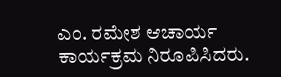ಎಂ. ರಮೇಶ ಆಚಾರ್ಯ ಕಾರ್ಯಕ್ರಮ ನಿರೂಪಿಸಿದರು.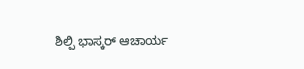ಶಿಲ್ಪಿ ಭಾಸ್ಕರ್ ಆಚಾರ್ಯ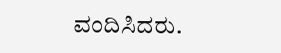ವಂದಿಸಿದರು.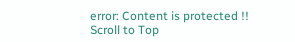error: Content is protected !!
Scroll to Top